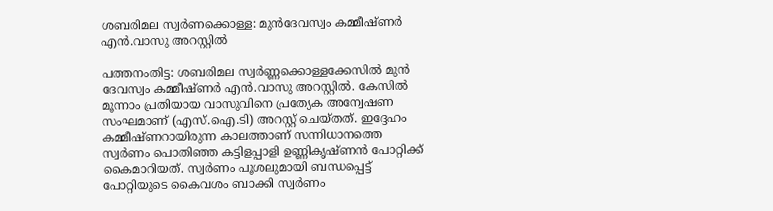ശബരിമല സ്വര്‍ണക്കൊള്ള: മുന്‍ദേവസ്വം കമ്മീഷ്ണര്‍ എന്‍.വാസു അറസ്റ്റില്‍

പത്തനംതിട്ട: ശബരിമല സ്വര്‍ണ്ണക്കൊള്ളക്കേസില്‍ മുന്‍ ദേവസ്വം കമ്മീഷ്ണര്‍ എന്‍.വാസു അറസ്റ്റില്‍. കേസില്‍ മൂന്നാം പ്രതിയായ വാസുവിനെ പ്രത്യേക അന്വേഷണ സംഘമാണ് (എസ്.ഐ.ടി) അറസ്റ്റ് ചെയ്തത്. ഇദ്ദേഹം കമ്മീഷ്ണറായിരുന്ന കാലത്താണ് സന്നിധാനത്തെ സ്വര്‍ണം പൊതിഞ്ഞ കട്ടിളപ്പാളി ഉണ്ണികൃഷ്ണന്‍ പോറ്റിക്ക് കൈമാറിയത്. സ്വര്‍ണം പൂശലുമായി ബന്ധപ്പെട്ട് പോറ്റിയുടെ കൈവശം ബാക്കി സ്വര്‍ണം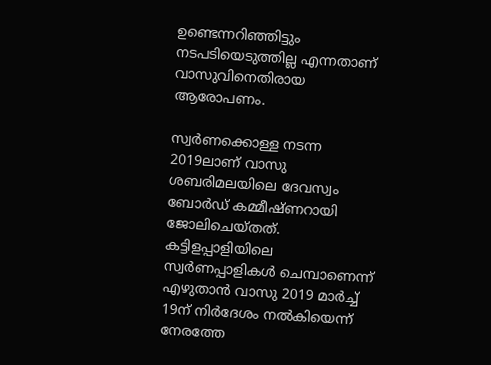ഉണ്ടെന്നറിഞ്ഞിട്ടും നടപടിയെടുത്തില്ല എന്നതാണ് വാസുവിനെതിരായ ആരോപണം.

സ്വര്‍ണക്കൊള്ള നടന്ന 2019ലാണ് വാസു ശബരിമലയിലെ ദേവസ്വം ബോര്‍ഡ് കമ്മീഷ്ണറായി ജോലിചെയ്തത്. കട്ടിളപ്പാളിയിലെ സ്വര്‍ണപ്പാളികള്‍ ചെമ്പാണെന്ന് എഴുതാന്‍ വാസു 2019 മാര്‍ച്ച് 19ന് നിര്‍ദേശം നല്‍കിയെന്ന് നേരത്തേ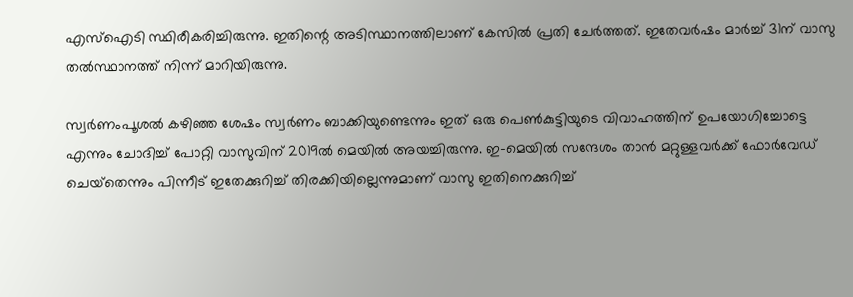എസ്‌ഐടി സ്ഥിരീകരിച്ചിരുന്നു. ഇതിന്റെ അടിസ്ഥാനത്തിലാണ് കേസില്‍ പ്രതി ചേര്‍ത്തത്. ഇതേവര്‍ഷം മാര്‍ച്ച് 31ന് വാസു തല്‍സ്ഥാനത്ത് നിന്ന് മാറിയിരുന്നു.

സ്വര്‍ണംപൂശല്‍ കഴിഞ്ഞ ശേഷം സ്വര്‍ണം ബാക്കിയുണ്ടെന്നും ഇത് ഒരു പെണ്‍കുട്ടിയുടെ വിവാഹത്തിന് ഉപയോഗിച്ചോട്ടെ എന്നും ചോദിച്ച് പോറ്റി വാസുവിന് 2019ല്‍ മെയില്‍ അയച്ചിരുന്നു. ഇ-മെയില്‍ സന്ദേശം താന്‍ മറ്റുള്ളവര്‍ക്ക് ഫോര്‍വേഡ് ചെയ്‌തെന്നും പിന്നീട് ഇതേക്കുറിച്ച് തിരക്കിയില്ലെന്നുമാണ് വാസു ഇതിനെക്കുറിച്ച്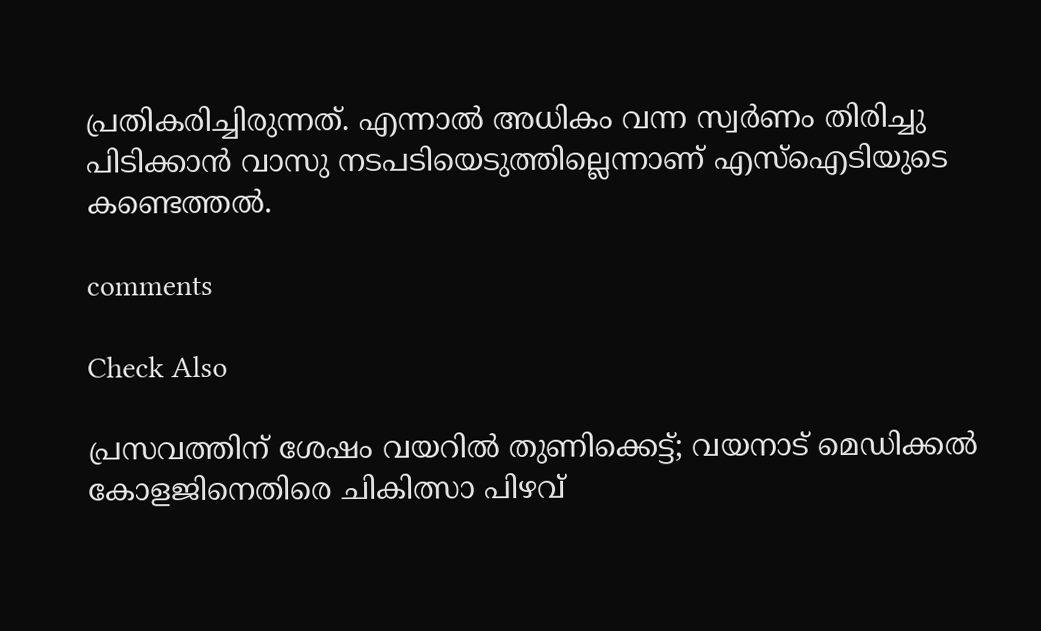പ്രതികരിച്ചിരുന്നത്. എന്നാല്‍ അധികം വന്ന സ്വര്‍ണം തിരിച്ചു പിടിക്കാന്‍ വാസു നടപടിയെടുത്തില്ലെന്നാണ് എസ്‌ഐടിയുടെ കണ്ടെത്തല്‍.

comments

Check Also

പ്രസവത്തിന് ശേഷം വയറില്‍ തുണിക്കെട്ട്; വയനാട് മെഡിക്കല്‍ കോളജിനെതിരെ ചികിത്സാ പിഴവ്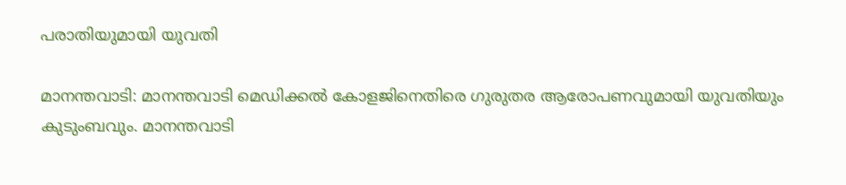പരാതിയുമായി യുവതി

മാനന്തവാടി: മാനന്തവാടി മെഡിക്കല്‍ കോളജിനെതിരെ ഗുരുതര ആരോപണവുമായി യുവതിയും കുടുംബവും. മാനന്തവാടി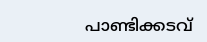പാണ്ടിക്കടവ്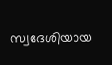സ്വദേശിയായ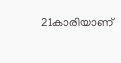21കാരിയാണ്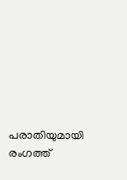പരാതിയുമായി രംഗത്ത്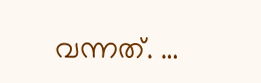വന്നത്. …